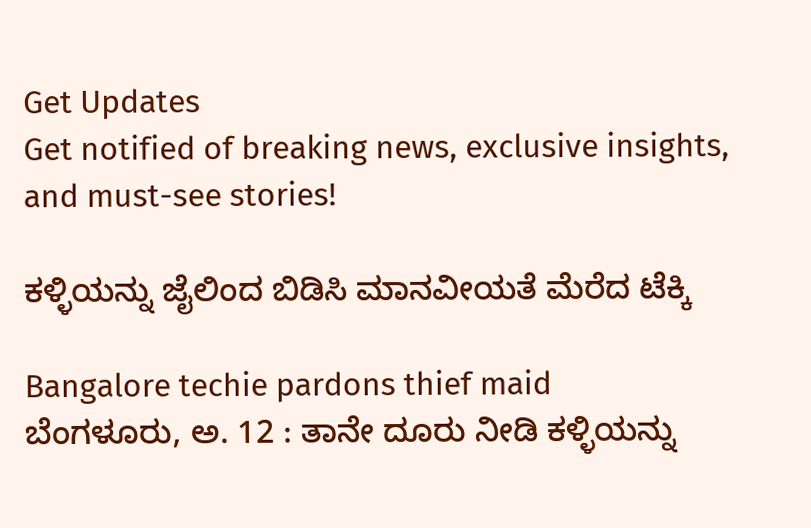Get Updates
Get notified of breaking news, exclusive insights, and must-see stories!

ಕಳ್ಳಿಯನ್ನು ಜೈಲಿಂದ ಬಿಡಿಸಿ ಮಾನವೀಯತೆ ಮೆರೆದ ಟೆಕ್ಕಿ

Bangalore techie pardons thief maid
ಬೆಂಗಳೂರು, ಅ. 12 : ತಾನೇ ದೂರು ನೀಡಿ ಕಳ್ಳಿಯನ್ನು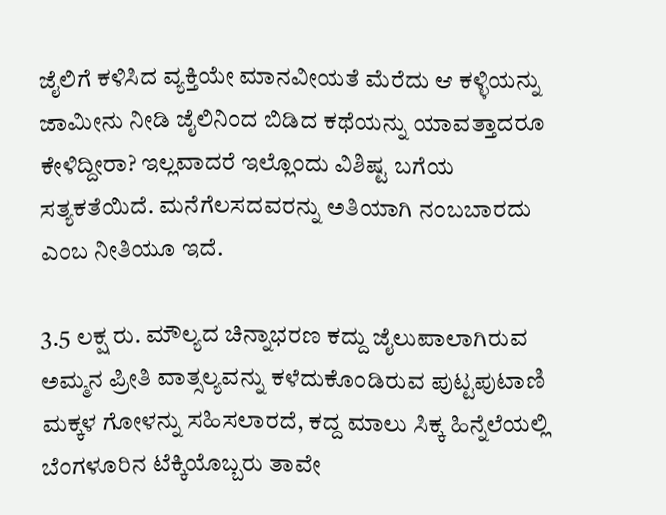ಜೈಲಿಗೆ ಕಳಿಸಿದ ವ್ಯಕ್ತಿಯೇ ಮಾನವೀಯತೆ ಮೆರೆದು ಆ ಕಳ್ಳಿಯನ್ನು ಜಾಮೀನು ನೀಡಿ ಜೈಲಿನಿಂದ ಬಿಡಿದ ಕಥೆಯನ್ನು ಯಾವತ್ತಾದರೂ ಕೇಳಿದ್ದೀರಾ? ಇಲ್ಲವಾದರೆ ಇಲ್ಲೊಂದು ವಿಶಿಷ್ಟ ಬಗೆಯ ಸತ್ಯಕತೆಯಿದೆ. ಮನೆಗೆಲಸದವರನ್ನು ಅತಿಯಾಗಿ ನಂಬಬಾರದು ಎಂಬ ನೀತಿಯೂ ಇದೆ.

3.5 ಲಕ್ಷ ರು. ಮೌಲ್ಯದ ಚಿನ್ನಾಭರಣ ಕದ್ದು ಜೈಲುಪಾಲಾಗಿರುವ ಅಮ್ಮನ ಪ್ರೀತಿ ವಾತ್ಸಲ್ಯವನ್ನು ಕಳೆದುಕೊಂಡಿರುವ ಪುಟ್ಟಪುಟಾಣಿ ಮಕ್ಕಳ ಗೋಳನ್ನು ಸಹಿಸಲಾರದೆ, ಕದ್ದ ಮಾಲು ಸಿಕ್ಕ ಹಿನ್ನೆಲೆಯಲ್ಲಿ ಬೆಂಗಳೂರಿನ ಟೆಕ್ಕಿಯೊಬ್ಬರು ತಾವೇ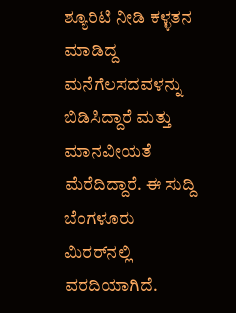ಶ್ಯೂರಿಟಿ ನೀಡಿ ಕಳ್ಳತನ ಮಾಡಿದ್ದ ಮನೆಗೆಲಸದವಳನ್ನು ಬಿಡಿಸಿದ್ದಾರೆ ಮತ್ತು ಮಾನವೀಯತೆ ಮೆರೆದಿದ್ದಾರೆ. ಈ ಸುದ್ದಿ ಬೆಂಗಳೂರು ಮಿರರ್‌ನಲ್ಲಿ ವರದಿಯಾಗಿದೆ.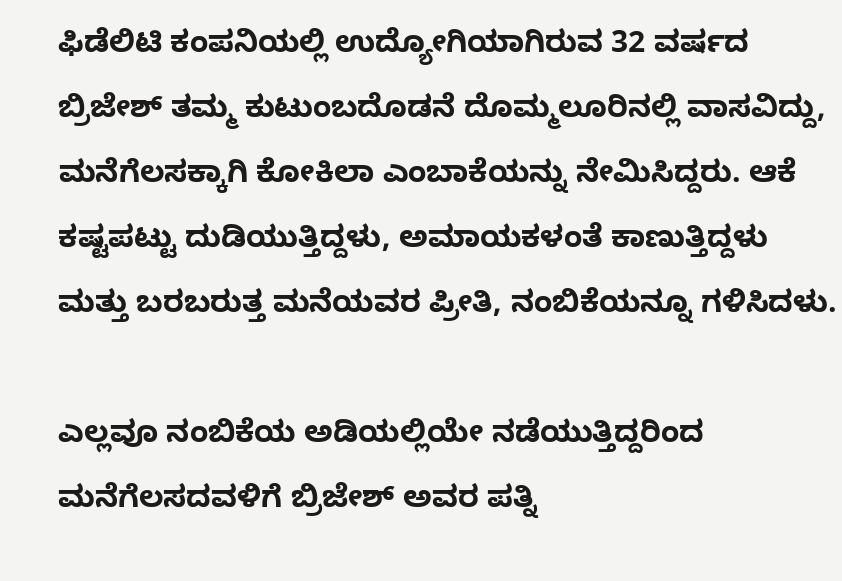ಫಿಡೆಲಿಟಿ ಕಂಪನಿಯಲ್ಲಿ ಉದ್ಯೋಗಿಯಾಗಿರುವ 32 ವರ್ಷದ ಬ್ರಿಜೇಶ್ ತಮ್ಮ ಕುಟುಂಬದೊಡನೆ ದೊಮ್ಮಲೂರಿನಲ್ಲಿ ವಾಸವಿದ್ದು, ಮನೆಗೆಲಸಕ್ಕಾಗಿ ಕೋಕಿಲಾ ಎಂಬಾಕೆಯನ್ನು ನೇಮಿಸಿದ್ದರು. ಆಕೆ ಕಷ್ಟಪಟ್ಟು ದುಡಿಯುತ್ತಿದ್ದಳು, ಅಮಾಯಕಳಂತೆ ಕಾಣುತ್ತಿದ್ದಳು ಮತ್ತು ಬರಬರುತ್ತ ಮನೆಯವರ ಪ್ರೀತಿ, ನಂಬಿಕೆಯನ್ನೂ ಗಳಿಸಿದಳು.

ಎಲ್ಲವೂ ನಂಬಿಕೆಯ ಅಡಿಯಲ್ಲಿಯೇ ನಡೆಯುತ್ತಿದ್ದರಿಂದ ಮನೆಗೆಲಸದವಳಿಗೆ ಬ್ರಿಜೇಶ್ ಅವರ ಪತ್ನಿ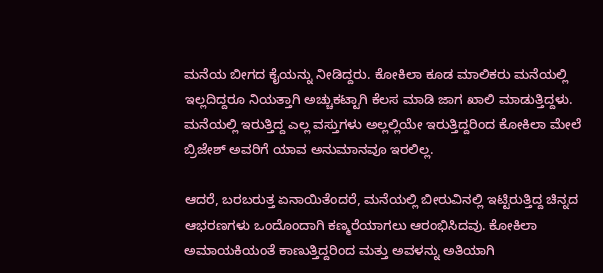ಮನೆಯ ಬೀಗದ ಕೈಯನ್ನು ನೀಡಿದ್ದರು. ಕೋಕಿಲಾ ಕೂಡ ಮಾಲಿಕರು ಮನೆಯಲ್ಲಿ ಇಲ್ಲದಿದ್ದರೂ ನಿಯತ್ತಾಗಿ ಅಚ್ಚುಕಟ್ಟಾಗಿ ಕೆಲಸ ಮಾಡಿ ಜಾಗ ಖಾಲಿ ಮಾಡುತ್ತಿದ್ದಳು. ಮನೆಯಲ್ಲಿ ಇರುತ್ತಿದ್ದ ಎಲ್ಲ ವಸ್ತುಗಳು ಅಲ್ಲಲ್ಲಿಯೇ ಇರುತ್ತಿದ್ದರಿಂದ ಕೋಕಿಲಾ ಮೇಲೆ ಬ್ರಿಜೇಶ್ ಅವರಿಗೆ ಯಾವ ಅನುಮಾನವೂ ಇರಲಿಲ್ಲ.

ಆದರೆ, ಬರಬರುತ್ತ ಏನಾಯಿತೆಂದರೆ, ಮನೆಯಲ್ಲಿ ಬೀರುವಿನಲ್ಲಿ ಇಟ್ಟಿರುತ್ತಿದ್ದ ಚಿನ್ನದ ಆಭರಣಗಳು ಒಂದೊಂದಾಗಿ ಕಣ್ಮರೆಯಾಗಲು ಆರಂಭಿಸಿದವು. ಕೋಕಿಲಾ ಅಮಾಯಕಿಯಂತೆ ಕಾಣುತ್ತಿದ್ದರಿಂದ ಮತ್ತು ಅವಳನ್ನು ಅತಿಯಾಗಿ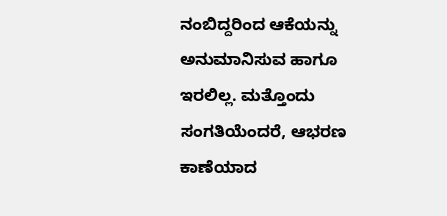ನಂಬಿದ್ದರಿಂದ ಆಕೆಯನ್ನು ಅನುಮಾನಿಸುವ ಹಾಗೂ ಇರಲಿಲ್ಲ. ಮತ್ತೊಂದು ಸಂಗತಿಯೆಂದರೆ, ಆಭರಣ ಕಾಣೆಯಾದ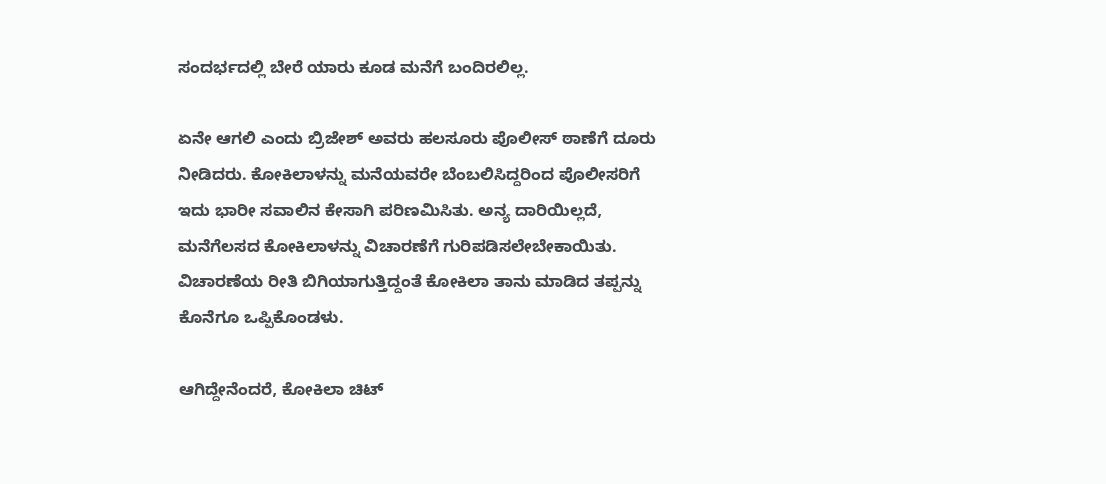ಸಂದರ್ಭದಲ್ಲಿ ಬೇರೆ ಯಾರು ಕೂಡ ಮನೆಗೆ ಬಂದಿರಲಿಲ್ಲ.

ಏನೇ ಆಗಲಿ ಎಂದು ಬ್ರಿಜೇಶ್ ಅವರು ಹಲಸೂರು ಪೊಲೀಸ್ ಠಾಣೆಗೆ ದೂರು ನೀಡಿದರು. ಕೋಕಿಲಾಳನ್ನು ಮನೆಯವರೇ ಬೆಂಬಲಿಸಿದ್ದರಿಂದ ಪೊಲೀಸರಿಗೆ ಇದು ಭಾರೀ ಸವಾಲಿನ ಕೇಸಾಗಿ ಪರಿಣಮಿಸಿತು. ಅನ್ಯ ದಾರಿಯಿಲ್ಲದೆ, ಮನೆಗೆಲಸದ ಕೋಕಿಲಾಳನ್ನು ವಿಚಾರಣೆಗೆ ಗುರಿಪಡಿಸಲೇಬೇಕಾಯಿತು. ವಿಚಾರಣೆಯ ರೀತಿ ಬಿಗಿಯಾಗುತ್ತಿದ್ದಂತೆ ಕೋಕಿಲಾ ತಾನು ಮಾಡಿದ ತಪ್ಪನ್ನು ಕೊನೆಗೂ ಒಪ್ಪಿಕೊಂಡಳು.

ಆಗಿದ್ದೇನೆಂದರೆ, ಕೋಕಿಲಾ ಚಿಟ್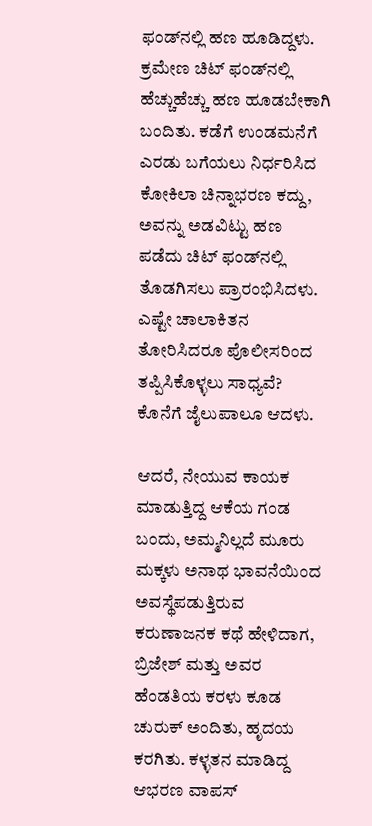ಫಂಡ್‌ನಲ್ಲಿ ಹಣ ಹೂಡಿದ್ದಳು. ಕ್ರಮೇಣ ಚಿಟ್ ಫಂಡ್‌ನಲ್ಲಿ ಹೆಚ್ಚುಹೆಚ್ಚು ಹಣ ಹೂಡಬೇಕಾಗಿ ಬಂದಿತು. ಕಡೆಗೆ ಉಂಡಮನೆಗೆ ಎರಡು ಬಗೆಯಲು ನಿರ್ಧರಿಸಿದ ಕೋಕಿಲಾ ಚಿನ್ನಾಭರಣ ಕದ್ದು, ಅವನ್ನು ಅಡವಿಟ್ಟು ಹಣ ಪಡೆದು ಚಿಟ್ ಫಂಡ್‌ನಲ್ಲಿ ತೊಡಗಿಸಲು ಪ್ರಾರಂಭಿಸಿದಳು. ಎಷ್ಟೇ ಚಾಲಾಕಿತನ ತೋರಿಸಿದರೂ ಪೊಲೀಸರಿಂದ ತಪ್ಪಿಸಿಕೊಳ್ಳಲು ಸಾಧ್ಯವೆ? ಕೊನೆಗೆ ಜೈಲುಪಾಲೂ ಆದಳು.

ಆದರೆ, ನೇಯುವ ಕಾಯಕ ಮಾಡುತ್ತಿದ್ದ ಆಕೆಯ ಗಂಡ ಬಂದು, ಅಮ್ಮನಿಲ್ಲದೆ ಮೂರು ಮಕ್ಕಳು ಅನಾಥ ಭಾವನೆಯಿಂದ ಅವಸ್ಥೆಪಡುತ್ತಿರುವ ಕರುಣಾಜನಕ ಕಥೆ ಹೇಳಿದಾಗ, ಬ್ರಿಜೇಶ್ ಮತ್ತು ಅವರ ಹೆಂಡತಿಯ ಕರಳು ಕೂಡ ಚುರುಕ್ ಅಂದಿತು, ಹೃದಯ ಕರಗಿತು. ಕಳ್ಳತನ ಮಾಡಿದ್ದ ಆಭರಣ ವಾಪಸ್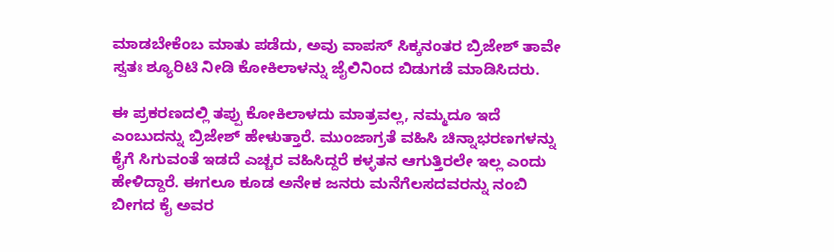ಮಾಡಬೇಕೆಂಬ ಮಾತು ಪಡೆದು, ಅವು ವಾಪಸ್ ಸಿಕ್ಕನಂತರ ಬ್ರಿಜೇಶ್ ತಾವೇ ಸ್ವತಃ ಶ್ಯೂರಿಟಿ ನೀಡಿ ಕೋಕಿಲಾಳನ್ನು ಜೈಲಿನಿಂದ ಬಿಡುಗಡೆ ಮಾಡಿಸಿದರು.

ಈ ಪ್ರಕರಣದಲ್ಲಿ ತಪ್ಪು ಕೋಕಿಲಾಳದು ಮಾತ್ರವಲ್ಲ, ನಮ್ಮದೂ ಇದೆ ಎಂಬುದನ್ನು ಬ್ರಿಜೇಶ್ ಹೇಳುತ್ತಾರೆ. ಮುಂಜಾಗ್ರತೆ ವಹಿಸಿ ಚಿನ್ನಾಭರಣಗಳನ್ನು ಕೈಗೆ ಸಿಗುವಂತೆ ಇಡದೆ ಎಚ್ಚರ ವಹಿಸಿದ್ದರೆ ಕಳ್ಳತನ ಆಗುತ್ತಿರಲೇ ಇಲ್ಲ ಎಂದು ಹೇಳಿದ್ದಾರೆ. ಈಗಲೂ ಕೂಡ ಅನೇಕ ಜನರು ಮನೆಗೆಲಸದವರನ್ನು ನಂಬಿ ಬೀಗದ ಕೈ ಅವರ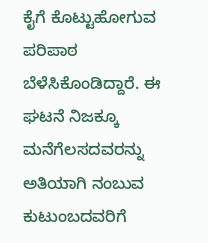ಕೈಗೆ ಕೊಟ್ಟುಹೋಗುವ ಪರಿಪಾಠ ಬೆಳೆಸಿಕೊಂಡಿದ್ದಾರೆ. ಈ ಘಟನೆ ನಿಜಕ್ಕೂ ಮನೆಗೆಲಸದವರನ್ನು ಅತಿಯಾಗಿ ನಂಬುವ ಕುಟುಂಬದವರಿಗೆ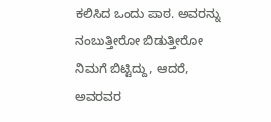ಕಲಿಸಿದ ಒಂದು ಪಾಠ. ಅವರನ್ನು ನಂಬುತ್ತೀರೋ ಬಿಡುತ್ತೀರೋ ನಿಮಗೆ ಬಿಟ್ಟಿದ್ದು, ಆದರೆ, ಅವರವರ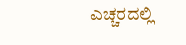ಎಚ್ಚರದಲ್ಲಿ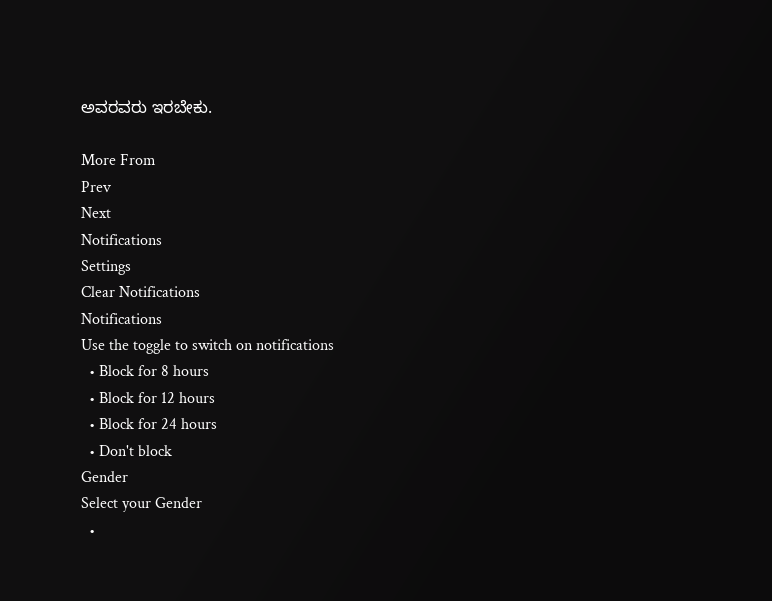ಅವರವರು ಇರಬೇಕು.

More From
Prev
Next
Notifications
Settings
Clear Notifications
Notifications
Use the toggle to switch on notifications
  • Block for 8 hours
  • Block for 12 hours
  • Block for 24 hours
  • Don't block
Gender
Select your Gender
  •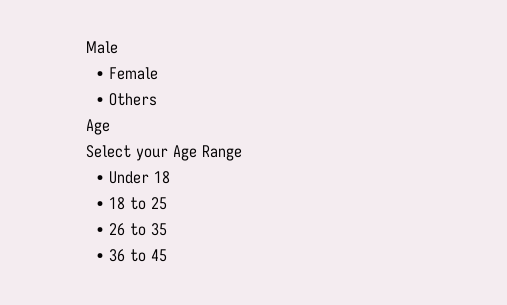Male
  • Female
  • Others
Age
Select your Age Range
  • Under 18
  • 18 to 25
  • 26 to 35
  • 36 to 45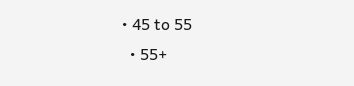• 45 to 55
  • 55+